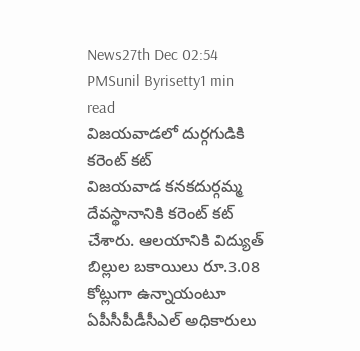News27th Dec 02:54 PMSunil Byrisetty1 min read
విజయవాడలో దుర్గగుడికి కరెంట్ కట్
విజయవాడ కనకదుర్గమ్మ దేవస్థానానికి కరెంట్ కట్ చేశారు. ఆలయానికి విద్యుత్ బిల్లుల బకాయిలు రూ.3.08 కోట్లుగా ఉన్నాయంటూ ఏపీసీపీడీసీఎల్ అధికారులు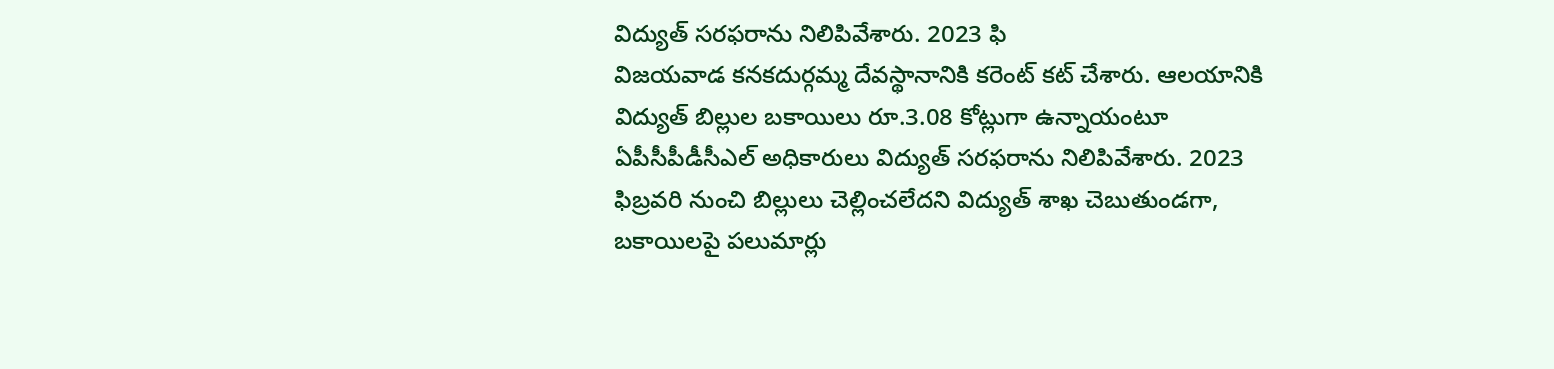విద్యుత్ సరఫరాను నిలిపివేశారు. 2023 ఫి
విజయవాడ కనకదుర్గమ్మ దేవస్థానానికి కరెంట్ కట్ చేశారు. ఆలయానికి విద్యుత్ బిల్లుల బకాయిలు రూ.3.08 కోట్లుగా ఉన్నాయంటూ ఏపీసీపీడీసీఎల్ అధికారులు విద్యుత్ సరఫరాను నిలిపివేశారు. 2023 ఫిబ్రవరి నుంచి బిల్లులు చెల్లించలేదని విద్యుత్ శాఖ చెబుతుండగా, బకాయిలపై పలుమార్లు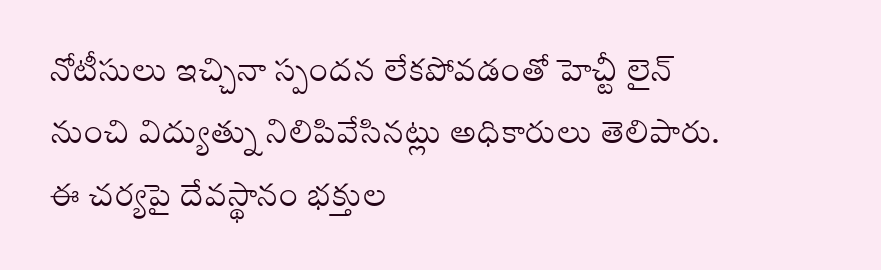నోటీసులు ఇచ్చినా స్పందన లేకపోవడంతో హెచ్టీ లైన్ నుంచి విద్యుత్ను నిలిపివేసినట్లు అధికారులు తెలిపారు. ఈ చర్యపై దేవస్థానం భక్తుల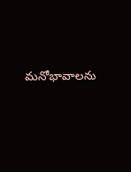మనోభావాలను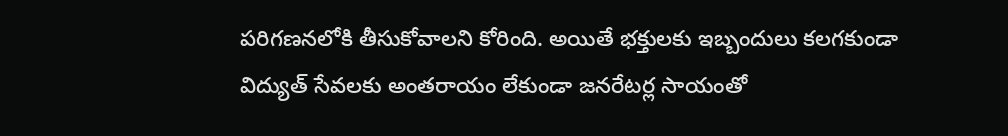పరిగణనలోకి తీసుకోవాలని కోరింది. అయితే భక్తులకు ఇబ్బందులు కలగకుండా విద్యుత్ సేవలకు అంతరాయం లేకుండా జనరేటర్ల సాయంతో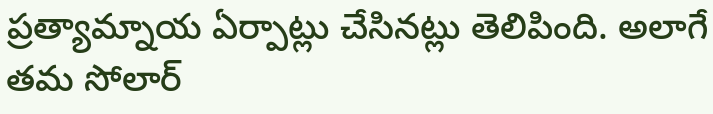ప్రత్యామ్నాయ ఏర్పాట్లు చేసినట్లు తెలిపింది. అలాగే తమ సోలార్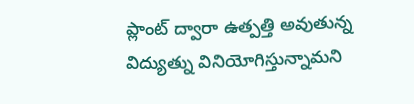ప్లాంట్ ద్వారా ఉత్పత్తి అవుతున్న విద్యుత్ను వినియోగిస్తున్నామని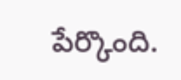పేర్కొంది.